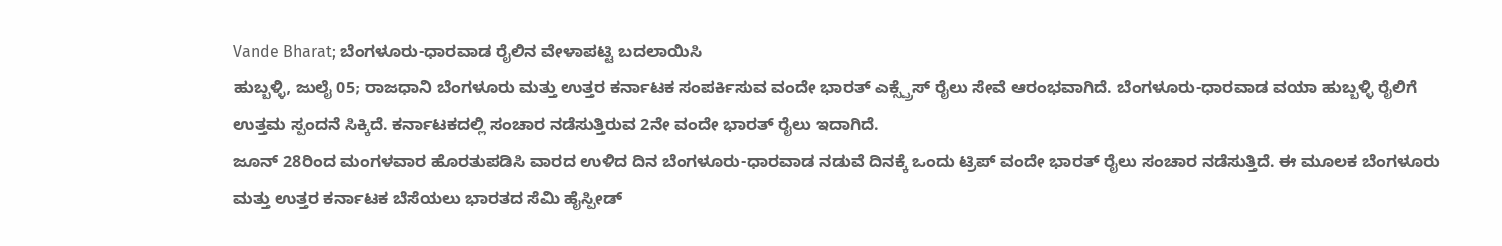Vande Bharat; ಬೆಂಗಳೂರು-ಧಾರವಾಡ ರೈಲಿನ ವೇಳಾಪಟ್ಟಿ ಬದಲಾಯಿಸಿ
ಹುಬ್ಬಳ್ಳಿ, ಜುಲೈ 05; ರಾಜಧಾನಿ ಬೆಂಗಳೂರು ಮತ್ತು ಉತ್ತರ ಕರ್ನಾಟಕ ಸಂಪರ್ಕಿಸುವ ವಂದೇ ಭಾರತ್ ಎಕ್ಸ್ಪ್ರೆಸ್ ರೈಲು ಸೇವೆ ಆರಂಭವಾಗಿದೆ. ಬೆಂಗಳೂರು-ಧಾರವಾಡ ವಯಾ ಹುಬ್ಬಳ್ಳಿ ರೈಲಿಗೆ ಉತ್ತಮ ಸ್ಪಂದನೆ ಸಿಕ್ಕಿದೆ. ಕರ್ನಾಟಕದಲ್ಲಿ ಸಂಚಾರ ನಡೆಸುತ್ತಿರುವ 2ನೇ ವಂದೇ ಭಾರತ್ ರೈಲು ಇದಾಗಿದೆ.
ಜೂನ್ 28ರಿಂದ ಮಂಗಳವಾರ ಹೊರತುಪಡಿಸಿ ವಾರದ ಉಳಿದ ದಿನ ಬೆಂಗಳೂರು-ಧಾರವಾಡ ನಡುವೆ ದಿನಕ್ಕೆ ಒಂದು ಟ್ರಿಪ್ ವಂದೇ ಭಾರತ್ ರೈಲು ಸಂಚಾರ ನಡೆಸುತ್ತಿದೆ. ಈ ಮೂಲಕ ಬೆಂಗಳೂರು ಮತ್ತು ಉತ್ತರ ಕರ್ನಾಟಕ ಬೆಸೆಯಲು ಭಾರತದ ಸೆಮಿ ಹೈಸ್ಪೀಡ್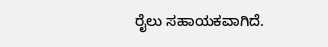ರೈಲು ಸಹಾಯಕವಾಗಿದೆ.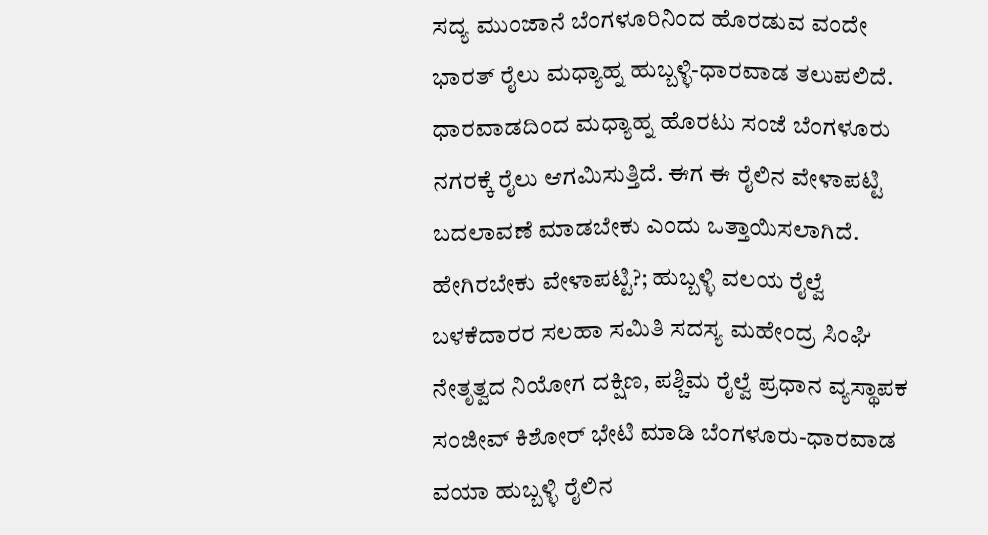ಸದ್ಯ ಮುಂಜಾನೆ ಬೆಂಗಳೂರಿನಿಂದ ಹೊರಡುವ ವಂದೇ ಭಾರತ್ ರೈಲು ಮಧ್ಯಾಹ್ನ ಹುಬ್ಬಳ್ಳಿ-ಧಾರವಾಡ ತಲುಪಲಿದೆ. ಧಾರವಾಡದಿಂದ ಮಧ್ಯಾಹ್ನ ಹೊರಟು ಸಂಜೆ ಬೆಂಗಳೂರು ನಗರಕ್ಕೆ ರೈಲು ಆಗಮಿಸುತ್ತಿದೆ. ಈಗ ಈ ರೈಲಿನ ವೇಳಾಪಟ್ಟಿ ಬದಲಾವಣೆ ಮಾಡಬೇಕು ಎಂದು ಒತ್ತಾಯಿಸಲಾಗಿದೆ.
ಹೇಗಿರಬೇಕು ವೇಳಾಪಟ್ಟಿ?; ಹುಬ್ಬಳ್ಳಿ ವಲಯ ರೈಲ್ವೆ ಬಳಕೆದಾರರ ಸಲಹಾ ಸಮಿತಿ ಸದಸ್ಯ ಮಹೇಂದ್ರ ಸಿಂಘಿ ನೇತೃತ್ವದ ನಿಯೋಗ ದಕ್ಷಿಣ, ಪಶ್ಚಿಮ ರೈಲ್ವೆ ಪ್ರಧಾನ ವ್ಯಸ್ಥಾಪಕ ಸಂಜೀವ್ ಕಿಶೋರ್ ಭೇಟಿ ಮಾಡಿ ಬೆಂಗಳೂರು-ಧಾರವಾಡ ವಯಾ ಹುಬ್ಬಳ್ಳಿ ರೈಲಿನ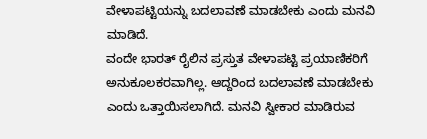ವೇಳಾಪಟ್ಟಿಯನ್ನು ಬದಲಾವಣೆ ಮಾಡಬೇಕು ಎಂದು ಮನವಿ ಮಾಡಿದೆ.
ವಂದೇ ಭಾರತ್ ರೈಲಿನ ಪ್ರಸ್ತುತ ವೇಳಾಪಟ್ಟಿ ಪ್ರಯಾಣಿಕರಿಗೆ ಅನುಕೂಲಕರವಾಗಿಲ್ಲ. ಆದ್ದರಿಂದ ಬದಲಾವಣೆ ಮಾಡಬೇಕು ಎಂದು ಒತ್ತಾಯಿಸಲಾಗಿದೆ. ಮನವಿ ಸ್ವೀಕಾರ ಮಾಡಿರುವ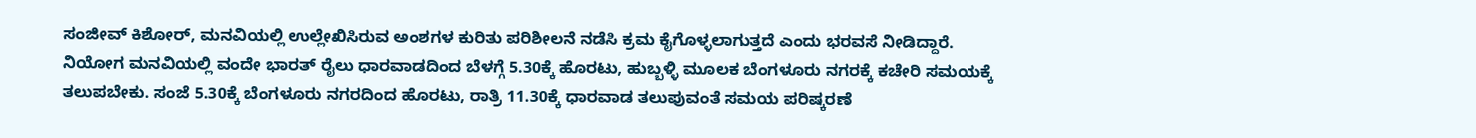ಸಂಜೀವ್ ಕಿಶೋರ್, ಮನವಿಯಲ್ಲಿ ಉಲ್ಲೇಖಿಸಿರುವ ಅಂಶಗಳ ಕುರಿತು ಪರಿಶೀಲನೆ ನಡೆಸಿ ಕ್ರಮ ಕೈಗೊಳ್ಳಲಾಗುತ್ತದೆ ಎಂದು ಭರವಸೆ ನೀಡಿದ್ದಾರೆ.
ನಿಯೋಗ ಮನವಿಯಲ್ಲಿ ವಂದೇ ಭಾರತ್ ರೈಲು ಧಾರವಾಡದಿಂದ ಬೆಳಗ್ಗೆ 5.30ಕ್ಕೆ ಹೊರಟು, ಹುಬ್ಬಳ್ಳಿ ಮೂಲಕ ಬೆಂಗಳೂರು ನಗರಕ್ಕೆ ಕಚೇರಿ ಸಮಯಕ್ಕೆ ತಲುಪಬೇಕು. ಸಂಜೆ 5.30ಕ್ಕೆ ಬೆಂಗಳೂರು ನಗರದಿಂದ ಹೊರಟು, ರಾತ್ರಿ 11.30ಕ್ಕೆ ಧಾರವಾಡ ತಲುಪುವಂತೆ ಸಮಯ ಪರಿಷ್ಕರಣೆ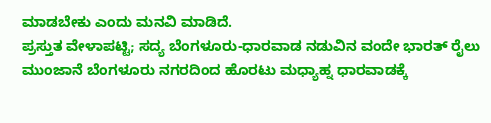ಮಾಡಬೇಕು ಎಂದು ಮನವಿ ಮಾಡಿದೆ.
ಪ್ರಸ್ತುತ ವೇಳಾಪಟ್ಟಿ; ಸದ್ಯ ಬೆಂಗಳೂರು-ಧಾರವಾಡ ನಡುವಿನ ವಂದೇ ಭಾರತ್ ರೈಲು ಮುಂಜಾನೆ ಬೆಂಗಳೂರು ನಗರದಿಂದ ಹೊರಟು ಮಧ್ಯಾಹ್ನ ಧಾರವಾಡಕ್ಕೆ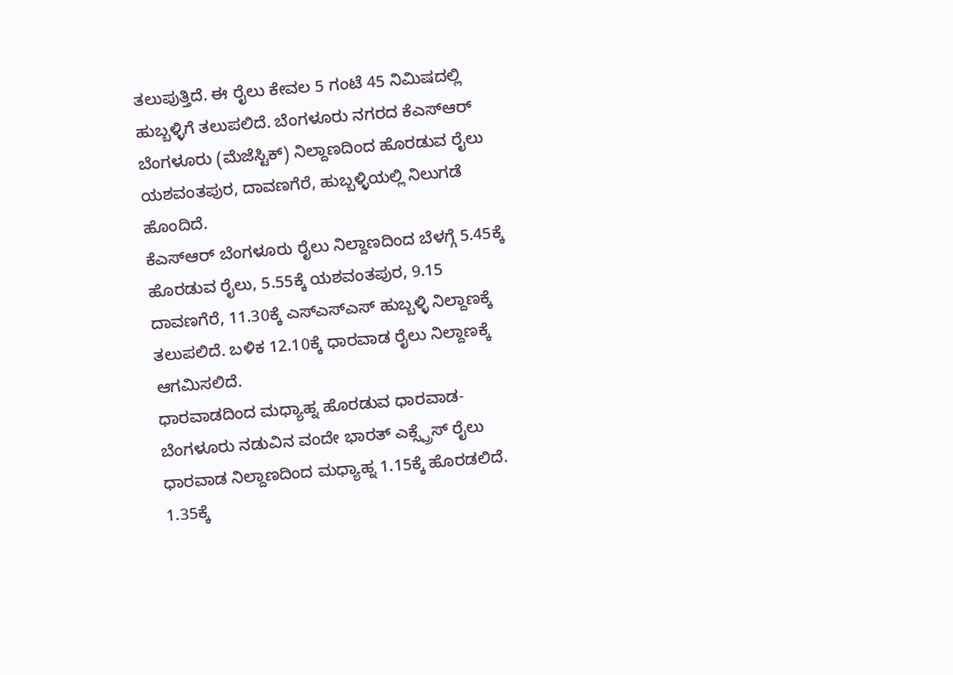ತಲುಪುತ್ತಿದೆ. ಈ ರೈಲು ಕೇವಲ 5 ಗಂಟೆ 45 ನಿಮಿಷದಲ್ಲಿ ಹುಬ್ಬಳ್ಳಿಗೆ ತಲುಪಲಿದೆ. ಬೆಂಗಳೂರು ನಗರದ ಕೆಎಸ್ಆರ್ ಬೆಂಗಳೂರು (ಮೆಜೆಸ್ಟಿಕ್) ನಿಲ್ದಾಣದಿಂದ ಹೊರಡುವ ರೈಲು ಯಶವಂತಪುರ, ದಾವಣಗೆರೆ, ಹುಬ್ಬಳ್ಳಿಯಲ್ಲಿ ನಿಲುಗಡೆ ಹೊಂದಿದೆ.
ಕೆಎಸ್ಆರ್ ಬೆಂಗಳೂರು ರೈಲು ನಿಲ್ದಾಣದಿಂದ ಬೆಳಗ್ಗೆ 5.45ಕ್ಕೆ ಹೊರಡುವ ರೈಲು, 5.55ಕ್ಕೆ ಯಶವಂತಪುರ, 9.15 ದಾವಣಗೆರೆ, 11.30ಕ್ಕೆ ಎಸ್ಎಸ್ಎಸ್ ಹುಬ್ಬಳ್ಳಿ ನಿಲ್ದಾಣಕ್ಕೆ ತಲುಪಲಿದೆ. ಬಳಿಕ 12.10ಕ್ಕೆ ಧಾರವಾಡ ರೈಲು ನಿಲ್ದಾಣಕ್ಕೆ ಆಗಮಿಸಲಿದೆ.
ಧಾರವಾಡದಿಂದ ಮಧ್ಯಾಹ್ನ ಹೊರಡುವ ಧಾರವಾಡ-ಬೆಂಗಳೂರು ನಡುವಿನ ವಂದೇ ಭಾರತ್ ಎಕ್ಸ್ಪ್ರೆಸ್ ರೈಲು ಧಾರವಾಡ ನಿಲ್ದಾಣದಿಂದ ಮಧ್ಯಾಹ್ನ 1.15ಕ್ಕೆ ಹೊರಡಲಿದೆ. 1.35ಕ್ಕೆ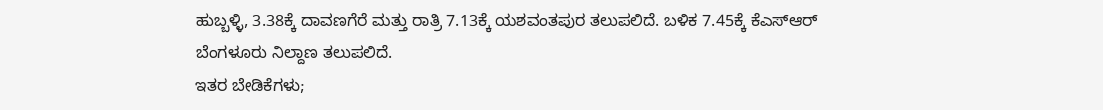ಹುಬ್ಬಳ್ಳಿ, 3.38ಕ್ಕೆ ದಾವಣಗೆರೆ ಮತ್ತು ರಾತ್ರಿ 7.13ಕ್ಕೆ ಯಶವಂತಪುರ ತಲುಪಲಿದೆ. ಬಳಿಕ 7.45ಕ್ಕೆ ಕೆಎಸ್ಆರ್ ಬೆಂಗಳೂರು ನಿಲ್ದಾಣ ತಲುಪಲಿದೆ.
ಇತರ ಬೇಡಿಕೆಗಳು;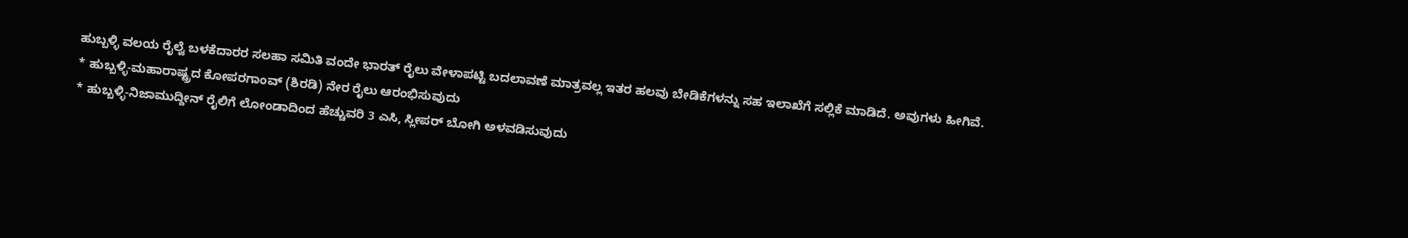ಹುಬ್ಬಳ್ಳಿ ವಲಯ ರೈಲ್ವೆ ಬಳಕೆದಾರರ ಸಲಹಾ ಸಮಿತಿ ವಂದೇ ಭಾರತ್ ರೈಲು ವೇಳಾಪಟ್ಟಿ ಬದಲಾವಣೆ ಮಾತ್ರವಲ್ಲ ಇತರ ಹಲವು ಬೇಡಿಕೆಗಳನ್ನು ಸಹ ಇಲಾಖೆಗೆ ಸಲ್ಲಿಕೆ ಮಾಡಿದೆ. ಅವುಗಳು ಹೀಗಿವೆ.
* ಹುಬ್ಬಳ್ಳಿ-ಮಹಾರಾಷ್ಟ್ರದ ಕೋಪರಗಾಂವ್ (ಶಿರಡಿ) ನೇರ ರೈಲು ಆರಂಭಿಸುವುದು
* ಹುಬ್ಬಳ್ಳಿ-ನಿಜಾಮುದ್ದೀನ್ ರೈಲಿಗೆ ಲೋಂಡಾದಿಂದ ಹೆಚ್ಚುವರಿ 3 ಎಸಿ, ಸ್ಲೀಪರ್ ಬೋಗಿ ಅಳವಡಿಸುವುದು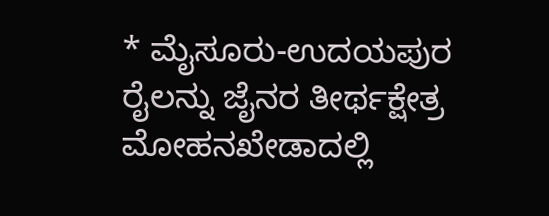* ಮೈಸೂರು-ಉದಯಪುರ ರೈಲನ್ನು ಜೈನರ ತೀರ್ಥಕ್ಷೇತ್ರ ಮೋಹನಖೇಡಾದಲ್ಲಿ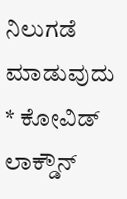ನಿಲುಗಡೆ ಮಾಡುವುದು
* ಕೋವಿಡ್ ಲಾಕ್ಡೌನ್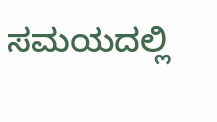ಸಮಯದಲ್ಲಿ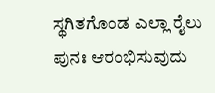ಸ್ಥಗಿತಗೊಂಡ ಎಲ್ಲಾ ರೈಲು ಪುನಃ ಆರಂಭಿಸುವುದು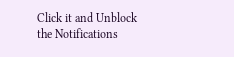Click it and Unblock the Notifications